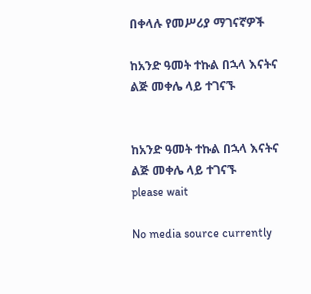በቀላሉ የመሥሪያ ማገናኛዎች

ከአንድ ዓመት ተኩል በኋላ እናትና ልጅ መቀሌ ላይ ተገናኙ


ከአንድ ዓመት ተኩል በኋላ እናትና ልጅ መቀሌ ላይ ተገናኙ
please wait

No media source currently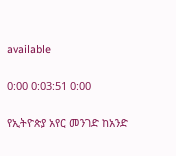available

0:00 0:03:51 0:00

የኢትዮጵያ አየር መንገድ ከአንድ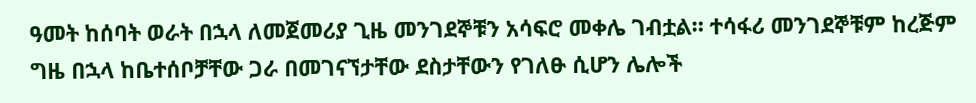ዓመት ከሰባት ወራት በኋላ ለመጀመሪያ ጊዜ መንገደኞቹን አሳፍሮ መቀሌ ገብቷል። ተሳፋሪ መንገደኞቹም ከረጅም ግዜ በኋላ ከቤተሰቦቻቸው ጋራ በመገናኘታቸው ደስታቸውን የገለፁ ሲሆን ሌሎች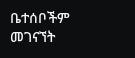ቤተሰቦችም መገናኘት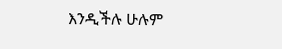እንዲችሉ ሁሉም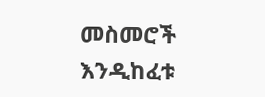መስመሮች እንዲከፈቱ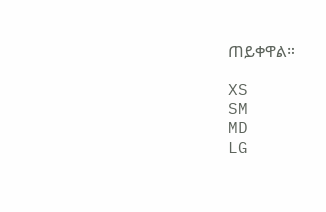ጠይቀዋል።

XS
SM
MD
LG